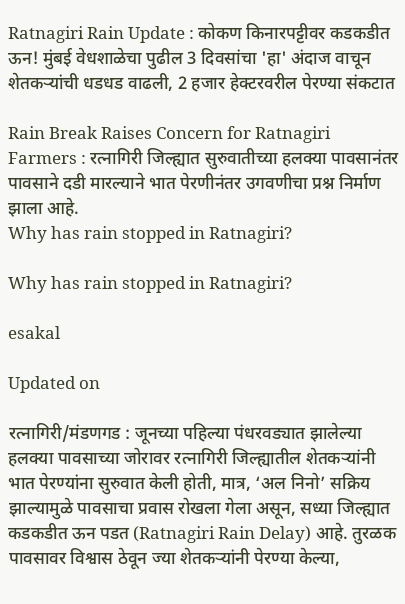Ratnagiri Rain Update : कोकण किनारपट्टीवर कडकडीत ऊन! मुंबई वेधशाळेचा पुढील 3 दिवसांचा 'हा' अंदाज वाचून शेतकऱ्यांची धडधड वाढली, 2 हजार हेक्टरवरील पेरण्या संकटात

Rain Break Raises Concern for Ratnagiri Farmers : रत्नागिरी जिल्ह्यात सुरुवातीच्या हलक्या पावसानंतर पावसाने दडी मारल्याने भात पेरणीनंतर उगवणीचा प्रश्न निर्माण झाला आहे.
Why has rain stopped in Ratnagiri?

Why has rain stopped in Ratnagiri?

esakal

Updated on

रत्नागिरी/मंडणगड : जूनच्या पहिल्या पंधरवड्यात झालेल्या हलक्या पावसाच्या जोरावर रत्नागिरी जिल्ह्यातील शेतकऱ्यांनी भात पेरण्यांना सुरुवात केली होती, मात्र, ‘अल निनो’ सक्रिय झाल्यामुळे पावसाचा प्रवास रोखला गेला असून, सध्या जिल्ह्यात कडकडीत ऊन पडत (Ratnagiri Rain Delay) आहे. तुरळक पावसावर विश्वास ठेवून ज्या शेतकऱ्यांनी पेरण्या केल्या,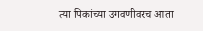त्या पिकांच्या उगवणीवरच आता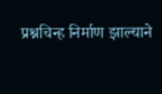प्रश्नचिन्ह निर्माण झाल्याने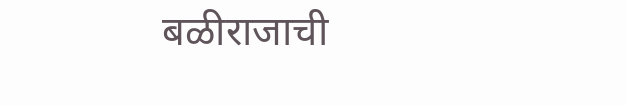बळीराजाची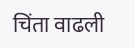चिंता वाढली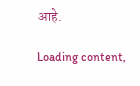आहे.

Loading content,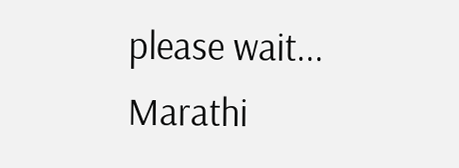please wait...
Marathi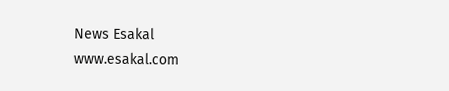News Esakal
www.esakal.com